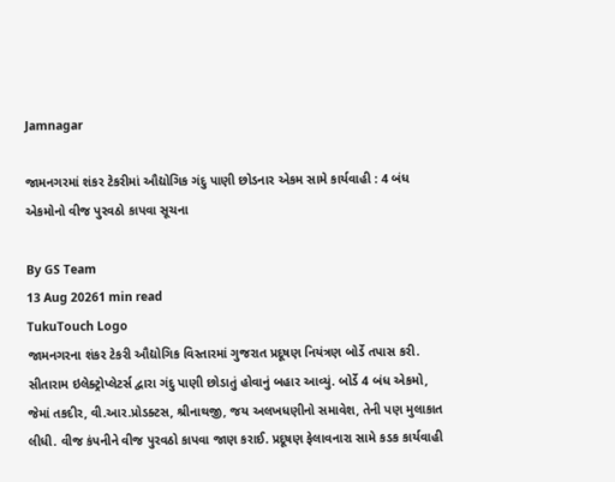Jamnagar

જામનગરમાં શંકર ટેકરીમાં ઔદ્યોગિક ગંદુ પાણી છોડનાર એકમ સામે કાર્યવાહી : 4 બંધ એકમોનો વીજ પુરવઠો કાપવા સૂચના

By GS Team
13 Aug 20261 min read
TukuTouch Logo
જામનગરના શંકર ટેકરી ઔદ્યોગિક વિસ્તારમાં ગુજરાત પ્રદૂષણ નિયંત્રણ બોર્ડે તપાસ કરી. સીતારામ ઇલેક્ટ્રોપ્લેટર્સ દ્વારા ગંદુ પાણી છોડાતું હોવાનું બહાર આવ્યું. બોર્ડે 4 બંધ એકમો, જેમાં તકદીર, વી.આર.પ્રોડક્ટસ, શ્રીનાથજી, જય અલખધણીનો સમાવેશ, તેની પણ મુલાકાત લીધી. વીજ કંપનીને વીજ પુરવઠો કાપવા જાણ કરાઈ. પ્રદૂષણ ફેલાવનારા સામે કડક કાર્યવાહી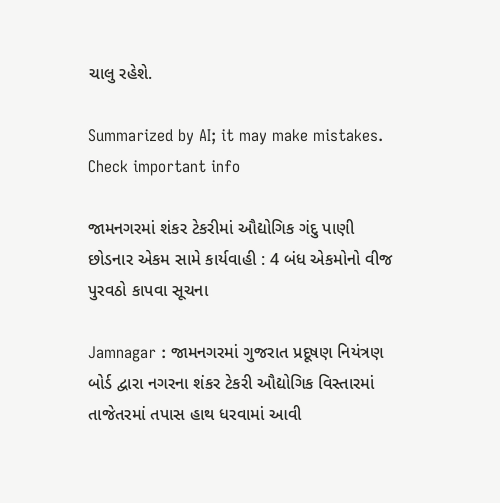ચાલુ રહેશે.

Summarized by AI; it may make mistakes. Check important info

જામનગરમાં શંકર ટેકરીમાં ઔદ્યોગિક ગંદુ પાણી છોડનાર એકમ સામે કાર્યવાહી : 4 બંધ એકમોનો વીજ પુરવઠો કાપવા સૂચના

Jamnagar : જામનગરમાં ગુજરાત પ્રદૂષણ નિયંત્રણ બોર્ડ દ્વારા નગરના શંકર ટેકરી ઔદ્યોગિક વિસ્તારમાં તાજેતરમાં તપાસ હાથ ધરવામાં આવી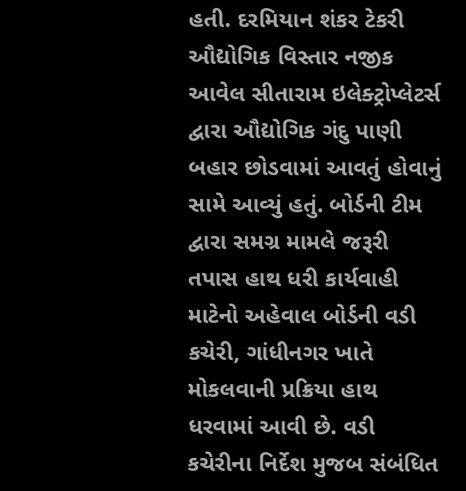હતી. દરમિયાન શંકર ટેકરી ઔદ્યોગિક વિસ્તાર નજીક આવેલ સીતારામ ઇલેક્ટ્રોપ્લેટર્સ દ્વારા ઔદ્યોગિક ગંદુ પાણી બહાર છોડવામાં આવતું હોવાનું સામે આવ્યું હતું. બોર્ડની ટીમ દ્વારા સમગ્ર મામલે જરૂરી તપાસ હાથ ધરી કાર્યવાહી માટેનો અહેવાલ બોર્ડની વડી કચેરી, ગાંધીનગર ખાતે મોકલવાની પ્રક્રિયા હાથ ધરવામાં આવી છે. વડી કચેરીના નિર્દેશ મુજબ સંબંધિત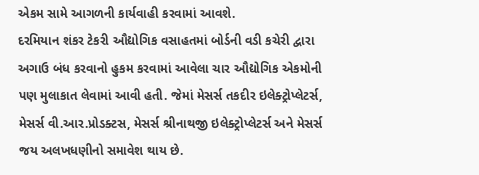એકમ સામે આગળની કાર્યવાહી કરવામાં આવશે.
દરમિયાન શંકર ટેકરી ઔદ્યોગિક વસાહતમાં બોર્ડની વડી કચેરી દ્વારા અગાઉ બંધ કરવાનો હુકમ કરવામાં આવેલા ચાર ઔદ્યોગિક એકમોની પણ મુલાકાત લેવામાં આવી હતી. જેમાં મેસર્સ તકદીર ઇલેક્ટ્રોપ્લેટર્સ, મેસર્સ વી.આર.પ્રોડક્ટસ, મેસર્સ શ્રીનાથજી ઇલેક્ટ્રોપ્લેટર્સ અને મેસર્સ જય અલખધણીનો સમાવેશ થાય છે.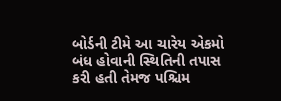બોર્ડની ટીમે આ ચારેય એકમો બંધ હોવાની સ્થિતિની તપાસ કરી હતી તેમજ પશ્ચિમ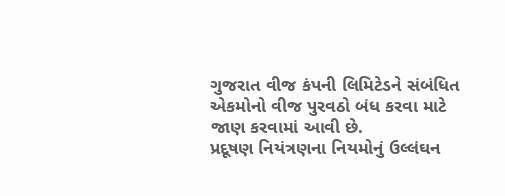ગુજરાત વીજ કંપની લિમિટેડને સંબંધિત એકમોનો વીજ પુરવઠો બંધ કરવા માટે જાણ કરવામાં આવી છે.
પ્રદૂષણ નિયંત્રણના નિયમોનું ઉલ્લંઘન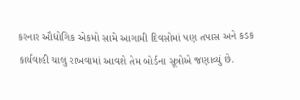કરનાર ઔદ્યોગિક એકમો સામે આગામી દિવસોમાં પણ તપાસ અને કડક કાર્યવાહી ચાલુ રાખવામાં આવશે તેમ બોર્ડના સૂત્રોએ જણાવ્યું છે.